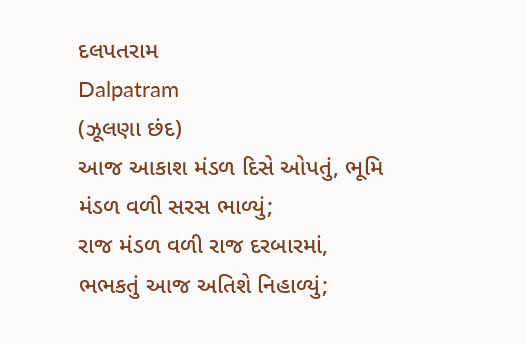દલપતરામ
Dalpatram
(ઝૂલણા છંદ)
આજ આકાશ મંડળ દિસે ઓપતું, ભૂમિ મંડળ વળી સરસ ભાળ્યું;
રાજ મંડળ વળી રાજ દરબારમાં, ભભકતું આજ અતિશે નિહાળ્યું;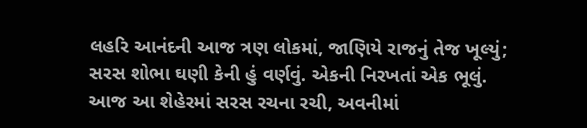લહરિ આનંદની આજ ત્રણ લોકમાં, જાણિયે રાજનું તેજ ખૂલ્યું;
સરસ શોભા ઘણી કેની હું વર્ણવું. એકની નિરખતાં એક ભૂલું.
આજ આ શેહેરમાં સરસ રચના રચી, અવનીમાં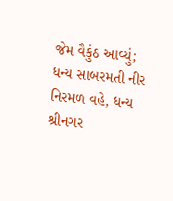જેમ વૈકુંઠ આવ્યું;
ધન્ય સાબરમતી નીર નિરમળ વહે, ધન્ય શ્રીનગર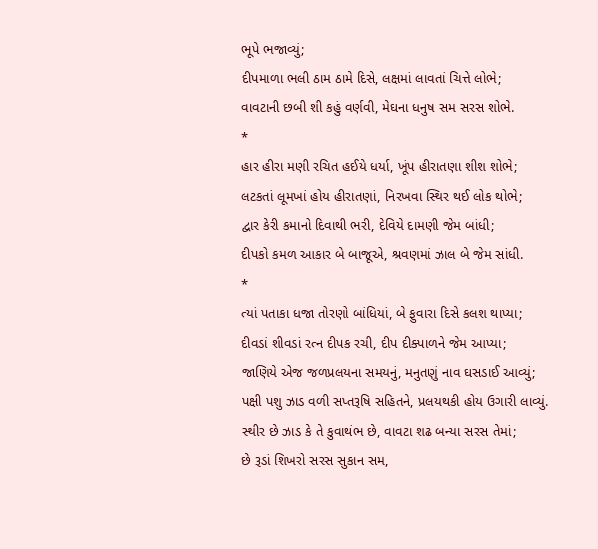ભૂપે ભજાવ્યું;
દીપમાળા ભલી ઠામ ઠામે દિસે, લક્ષમાં લાવતાં ચિત્તે લોભે;
વાવટાની છબી શી કહું વર્ણવી, મેઘના ધનુષ સમ સરસ શોભે.
*
હાર હીરા મણી રચિત હઈયે ધર્યા, ખૂંપ હીરાતણા શીશ શોભે;
લટકતાં લૂમખાં હોય હીરાતણાં, નિરખવા સ્થિર થઈ લોક થોભે;
દ્વાર કેરી કમાનો દિવાથી ભરી, દેવિયે દામણી જેમ બાંધી;
દીપકો કમળ આકાર બે બાજૂએ, શ્રવણમાં ઝાલ બે જેમ સાંધી.
*
ત્યાં પતાકા ધજા તોરણો બાંધિયાં, બે ફુવારા દિસે કલશ થાપ્યા;
દીવડાં શીવડાં રત્ન દીપક રચી, દીપ દીક્પાળને જેમ આપ્યા;
જાણિયે એજ જળપ્રલયના સમયનું, મનુતણું નાવ ઘસડાઈ આવ્યું;
પક્ષી પશુ ઝાડ વળી સપ્તરૂષિ સહિતને, પ્રલયથકી હોય ઉગારી લાવ્યું.
સ્થીર છે ઝાડ કે તે કુવાથંભ છે, વાવટા શઢ બન્યા સરસ તેમાં;
છે રૂડાં શિખરો સરસ સુકાન સમ,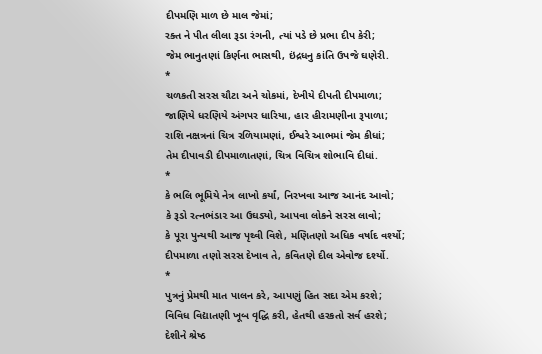દીપમણિ માળ છે માલ જેમાં;
રક્ત ને પીત લીલા રૂડા રંગની, ત્યાં પડે છે પ્રભા દીપ કેરી;
જેમ ભાનુતણાં કિર્ણના ભાસથી, ઇંદ્રધનુ કાંતિ ઉપજે ઘણેરી.
*
ચળકતી સરસ ચૌટા અને ચોકમાં, દેખીયે દીપતી દીપમાળા;
જાણિયે ધરણિયે અંગપર ધારિયા, હાર હીરામણીના રૂપાળા;
રાશિ નક્ષત્રનાં ચિત્ર રળિયામણાં, ઈશ્વરે આભમાં જેમ કીધાં;
તેમ દીપાવડી દીપમાળાતણાં, ચિત્ર વિચિત્ર શોભાવિ દીધાં.
*
કે ભલિ ભૂમિયે નેત્ર લાખો કર્યાં, નિરખવા આજ આનંદ આવો;
કે રૂડો રત્નભંડા૨ આ ઉઘડ્યો, આપવા લોકને સરસ લાવો;
કે પૂરા પુન્યથી આજ પૃથ્વી વિશે, મણિતણો અધિક વર્ષાદ વર્શ્યો;
દીપમાળા તણો સરસ દેખાવ તે, કવિતણે દીલ એવોજ દર્શ્યો.
*
પુત્રનું પ્રેમથી માત પાલન કરે, આપણું હિત સદા એમ કરશે;
વિવિધ વિદ્યાતણી ખૂબ વૃદ્ધિ કરી, હેતથી હરકતો સર્વ હરશે;
દેશીને શ્રેષ્ઠ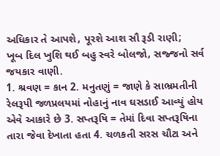અધિકાર તે આપશે, પૂરશે આશ સૌ રૂડી રાણી;
ખૂબ દિલ ખુશિ થઈ બહુ સ્વરે બોલજો, સજ્જનો સર્વ જયકાર વાણી.
1. શ્રવણ = કાન 2. મનુતણું = જાણે કે સાભ્રમતીની રેલરૂપી જળપ્રલયમાં નોહાનું નાવ ઘસડાઈ આવ્યું હોય એવે આકારે છે 3. સપ્તરૂષિ = તેમાં દિવા સપ્તરૂષિના તારા જેવા દેખાતા હતા 4. ચળકતી સરસ ચૌટા અને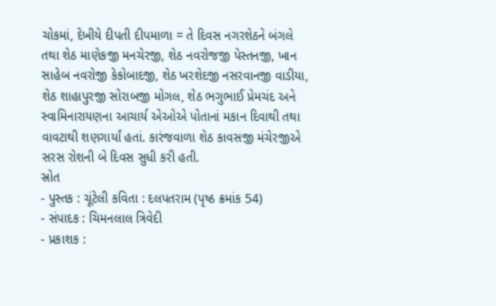ચોકમાં, દેખીયે દીપતી દીપમાળા = તે દિવસ નગરશેઠને બંગલે તથા શેઠ માણેકજી મનચેરજી, શેઠ નવરોજજી પેસ્તનજી, ખાન સાહેબ નવરોજી કેકોબાદજી, શેઠ ખરશેદજી નસરવાનજી વાડીયા, શેઠ શાહાપુરજી સોરાબજી મોગલ, શેઠ ભગુભાઈ પ્રેમચંદ અને સ્વામિનારાયણના આચાર્ય એઓએ પોતાનાં મકાન દિવાથી તથા વાવટાથી શણગાર્યાં હતાં. કારંજવાળા શેઠ કાવસજી મંચેરજીએ સરસ રોશની બે દિવસ સુધી કરી હતી.
સ્રોત
- પુસ્તક : ચૂંટેલી કવિતા : દલપતરામ (પૃષ્ઠ ક્રમાંક 54)
- સંપાદક : ચિમનલાલ ત્રિવેદી
- પ્રકાશક :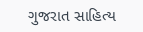ગુજરાત સાહિત્ય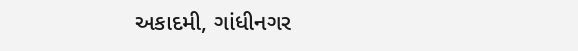અકાદમી, ગાંધીનગર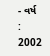- વર્ષ : 2002